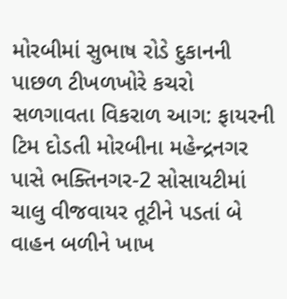મોરબીમાં સુભાષ રોડે દુકાનની પાછળ ટીખળખોરે કચરો સળગાવતા વિકરાળ આગ: ફાયરની ટિમ દોડતી મોરબીના મહેન્દ્રનગર  પાસે ભક્તિનગર-2 સોસાયટીમાં ચાલુ વીજવાયર તૂટીને પડતાં બે વાહન બળીને ખાખ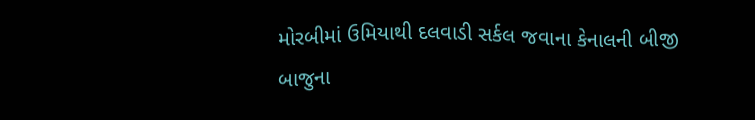મોરબીમાં ઉમિયાથી દલવાડી સર્કલ જવાના કેનાલની બીજી બાજુના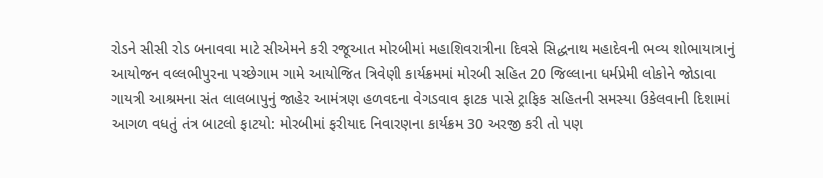રોડને સીસી રોડ બનાવવા માટે સીએમને કરી રજૂઆત મોરબીમાં મહાશિવરાત્રીના દિવસે સિદ્ધનાથ મહાદેવની ભવ્ય શોભાયાત્રાનું આયોજન વલ્લભીપુરના પચ્છેગામ ગામે આયોજિત ત્રિવેણી કાર્યક્રમમાં મોરબી સહિત 20 જિલ્લાના ધર્મપ્રેમી લોકોને જોડાવા ગાયત્રી આશ્રમના સંત લાલબાપુનું જાહેર આમંત્રણ હળવદના વેગડવાવ ફાટક પાસે ટ્રાફિક સહિતની સમસ્યા ઉકેલવાની દિશામાં આગળ વધતું તંત્ર બાટલો ફાટયો: મોરબીમાં ફરીયાદ નિવારણના કાર્યક્રમ 30 અરજી કરી તો પણ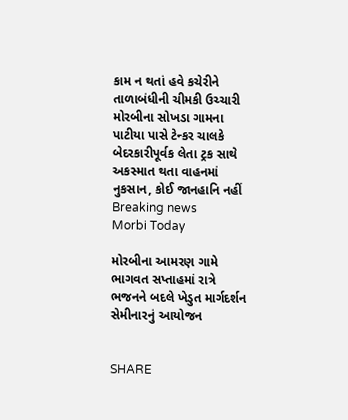કામ ન થતાં હવે કચેરીને તાળાબંધીની ચીમકી ઉચ્ચારી મોરબીના સોખડા ગામના પાટીયા પાસે ટેન્કર ચાલકે બેદરકારીપૂર્વક લેતા ટ્રક સાથે અકસ્માત થતા વાહનમાં નુકસાન, કોઈ જાનહાનિ નહીં
Breaking news
Morbi Today

મોરબીના આમરણ ગામે ભાગવત સપ્તાહમાં રાત્રે ભજનને બદલે ખેડુત માર્ગદર્શન સેમીનારનું આયોજન


SHARE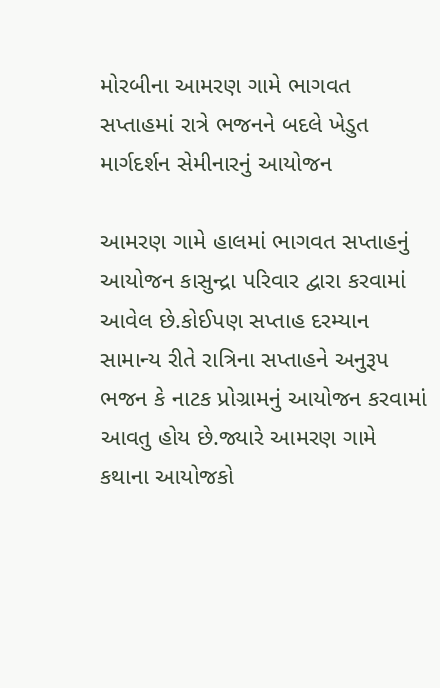મોરબીના આમરણ ગામે ભાગવત સપ્તાહમાં રાત્રે ભજનને બદલે ખેડુત માર્ગદર્શન સેમીનારનું આયોજન

આમરણ ગામે હાલમાં ભાગવત સપ્તાહનું આયોજન કાસુન્દ્રા પરિવાર દ્વારા કરવામાં આવેલ છે.કોઈપણ સપ્તાહ દરમ્યાન સામાન્ય રીતે રાત્રિના સપ્તાહને અનુરૂપ ભજન કે નાટક પ્રોગ્રામનું આયોજન કરવામાં આવતુ હોય છે.જ્યારે આમરણ ગામે કથાના આયોજકો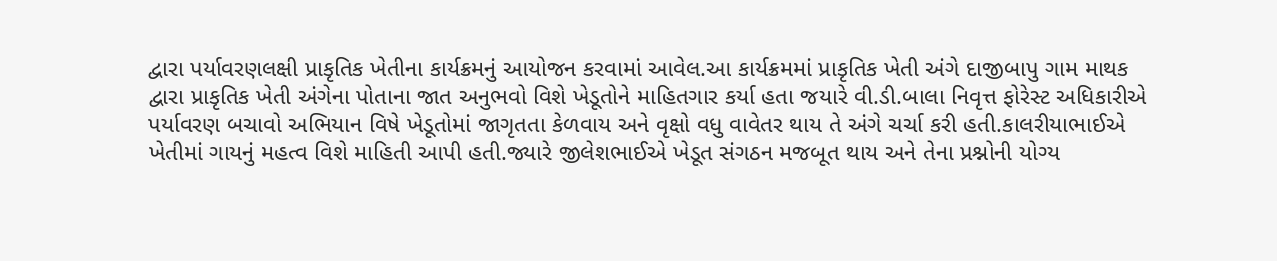દ્વારા પર્યાવરણલક્ષી પ્રાકૃતિક ખેતીના કાર્યક્રમનું આયોજન કરવામાં આવેલ.આ કાર્યક્રમમાં પ્રાકૃતિક ખેતી અંગે દાજીબાપુ ગામ માથક દ્વારા પ્રાકૃતિક ખેતી અંગેના પોતાના જાત અનુભવો વિશે ખેડૂતોને માહિતગાર કર્યા હતા જયારે વી.ડી.બાલા નિવૃત્ત ફોરેસ્ટ અધિકારીએ પર્યાવરણ બચાવો અભિયાન વિષે ખેડૂતોમાં જાગૃતતા કેળવાય અને વૃક્ષો વધુ વાવેતર થાય તે અંગે ચર્ચા કરી હતી.કાલરીયાભાઈએ ખેતીમાં ગાયનું મહત્વ વિશે માહિતી આપી હતી.જ્યારે જીલેશભાઈએ ખેડૂત સંગઠન મજબૂત થાય અને તેના પ્રશ્નોની યોગ્ય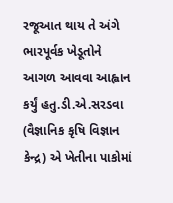રજૂઆત થાય તે અંગે ભારપૂર્વક ખેડૂતોને આગળ આવવા આહ્વાન કર્યું હતુ.ડી.એ.સરડવા (વૈજ્ઞાનિક કૃષિ વિજ્ઞાન કેન્દ્ર) એ ખેતીના પાકોમાં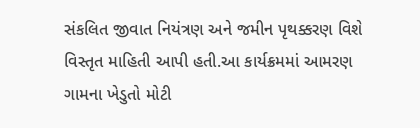સંકલિત જીવાત નિયંત્રણ અને જમીન પૃથક્કરણ વિશે વિસ્તૃત માહિતી આપી હતી.આ કાર્યક્રમમાં આમરણ ગામના ખેડુતો મોટી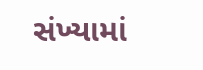સંખ્યામાં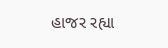હાજર રહ્યા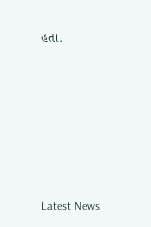હતા.






Latest News